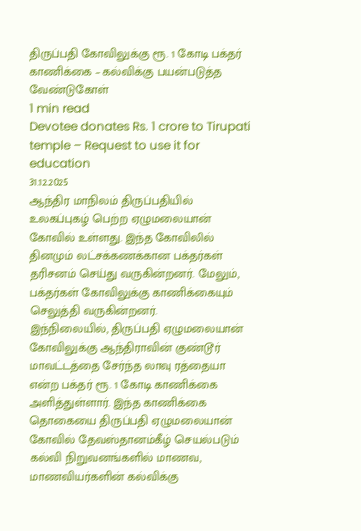திருப்பதி கோவிலுக்கு ரூ. 1 கோடி பக்தர் காணிக்கை – கல்விக்கு பயன்படுத்த வேண்டுகோள்
1 min read
Devotee donates Rs. 1 crore to Tirupati temple – Request to use it for education
31.12.2025
ஆந்திர மாநிலம் திருப்பதியில் உலகப்புகழ் பெற்ற ஏழுமலையான் கோவில் உள்ளது. இந்த கோவிலில் தினமும் லட்சக்கணக்கான பக்தர்கள் தரிசனம் செய்து வருகின்றனர். மேலும், பக்தர்கள் கோவிலுக்கு காணிக்கையும் செலுத்தி வருகின்றனர்.
இந்நிலையில், திருப்பதி ஏழுமலையான் கோவிலுக்கு ஆந்திராவின் குண்டூர் மாவட்டத்தை சேர்ந்த லாவு ரத்தையா என்ற பக்தர் ரூ. 1 கோடி காணிக்கை அளித்துள்ளார். இந்த காணிக்கை தொகையை திருப்பதி ஏழுமலையான் கோவில் தேவஸ்தானம்கீழ் செயல்படும் கல்வி நிறுவனங்களில் மாணவ, மாணவியர்களின் கல்விக்கு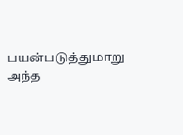பயன்படுத்துமாறு அந்த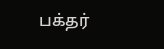பக்தர்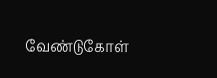வேண்டுகோள்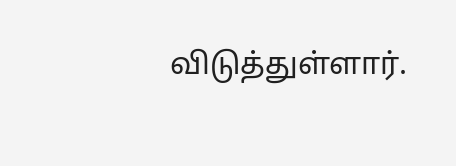விடுத்துள்ளார்.